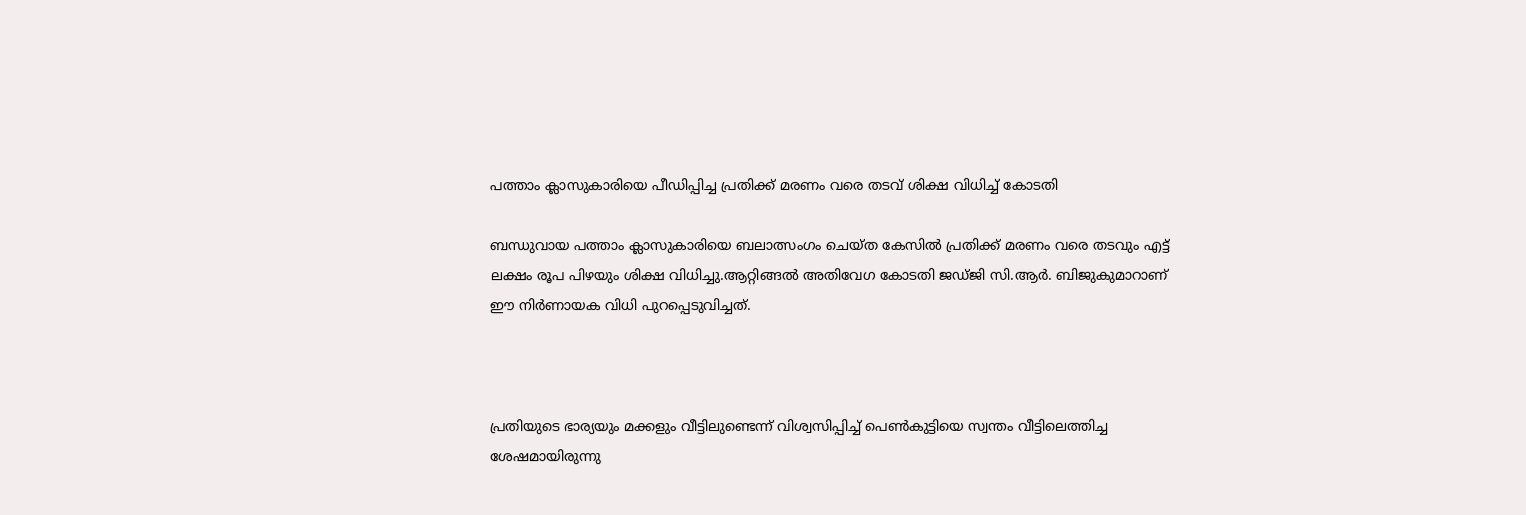പത്താം ക്ലാസുകാരിയെ പീഡിപ്പിച്ച പ്രതിക്ക് മരണം വരെ തടവ് ശിക്ഷ വിധിച്ച്‌ കോടതി

ബന്ധുവായ പത്താം ക്ലാസുകാരിയെ ബലാത്സംഗം ചെയ്ത കേസില്‍ പ്രതിക്ക് മരണം വരെ തടവും എട്ട് ലക്ഷം രൂപ പിഴയും ശിക്ഷ വിധിച്ചു.ആറ്റിങ്ങല്‍ അതിവേഗ കോടതി ജഡ്ജി സി.ആർ. ബിജുകുമാറാണ് ഈ നിർണായക വിധി പുറപ്പെടുവിച്ചത്.



പ്രതിയുടെ ഭാര്യയും മക്കളും വീട്ടിലുണ്ടെന്ന് വിശ്വസിപ്പിച്ച്‌ പെണ്‍കുട്ടിയെ സ്വന്തം വീട്ടിലെത്തിച്ച ശേഷമായിരുന്നു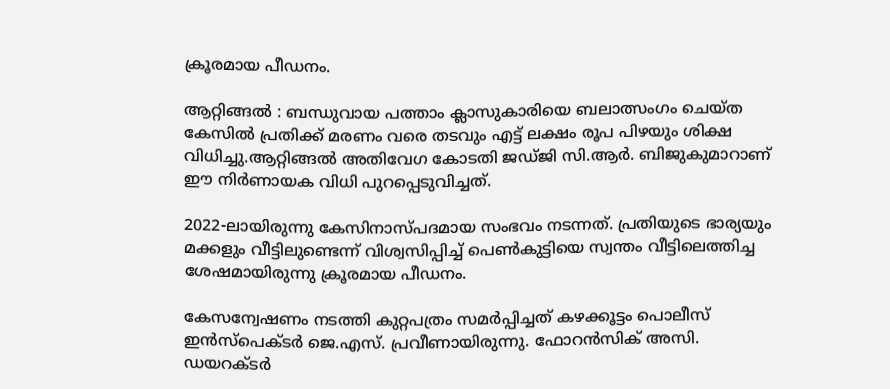ക്രൂരമായ പീഡനം.

ആറ്റിങ്ങൽ : ബന്ധുവായ പത്താം ക്ലാസുകാരിയെ ബലാത്സംഗം ചെയ്ത കേസില്‍ പ്രതിക്ക് മരണം വരെ തടവും എട്ട് ലക്ഷം രൂപ പിഴയും ശിക്ഷ വിധിച്ചു.ആറ്റിങ്ങല്‍ അതിവേഗ കോടതി ജഡ്ജി സി.ആർ. ബിജുകുമാറാണ് ഈ നിർണായക വിധി പുറപ്പെടുവിച്ചത്.

2022-ലായിരുന്നു കേസിനാസ്പദമായ സംഭവം നടന്നത്. പ്രതിയുടെ ഭാര്യയും മക്കളും വീട്ടിലുണ്ടെന്ന് വിശ്വസിപ്പിച്ച്‌ പെണ്‍കുട്ടിയെ സ്വന്തം വീട്ടിലെത്തിച്ച ശേഷമായിരുന്നു ക്രൂരമായ പീഡനം.

കേസന്വേഷണം നടത്തി കുറ്റപത്രം സമർപ്പിച്ചത് കഴക്കൂട്ടം പൊലീസ് ഇൻസ്പെക്ടർ ജെ.എസ്. പ്രവീണായിരുന്നു. ഫോറൻസിക് അസി. ഡയറക്ടർ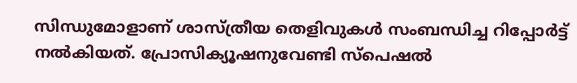സിന്ധുമോളാണ് ശാസ്ത്രീയ തെളിവുകള്‍ സംബന്ധിച്ച റിപ്പോർട്ട് നല്‍കിയത്. പ്രോസിക്യൂഷനുവേണ്ടി സ്പെഷല്‍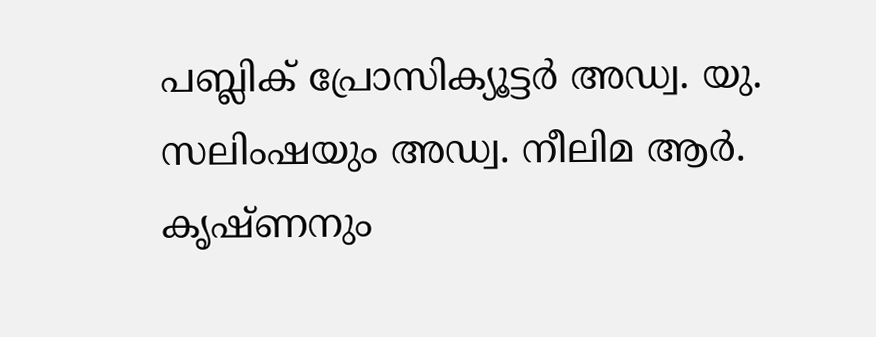പബ്ലിക് പ്രോസിക്യൂട്ടർ അഡ്വ. യു. സലിംഷയും അഡ്വ. നീലിമ ആർ. കൃഷ്ണനും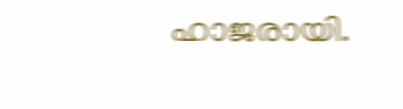ഹാജരായി.